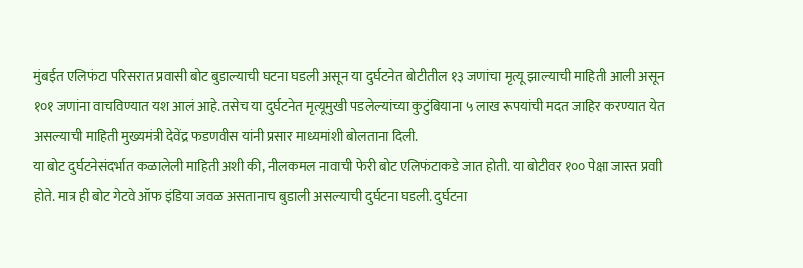मुंबईत एलिफंटा परिसरात प्रवासी बोट बुडाल्याची घटना घडली असून या दुर्घटनेत बोटीतील १३ जणांचा मृत्यू झाल्याची माहिती आली असून १०१ जणांना वाचविण्यात यश आलं आहे. तसेच या दुर्घटनेत मृत्यूमुखी पडलेल्यांच्या कुटुंबियाना ५ लाख रूपयांची मदत जाहिर करण्यात येत असल्याची माहिती मुख्यमंत्री देवेंद्र फडणवीस यांनी प्रसार माध्यमांशी बोलताना दिली.
या बोट दुर्घटनेसंदर्भात कळालेली माहिती अशी की, नीलकमल नावाची फेरी बोट एलिफंटाकडे जात होती. या बोटीवर १०० पेक्षा जास्त प्रवाी होते. मात्र ही बोट गेटवे ऑफ इंडिया जवळ असतानाच बुडाली असल्याची दुर्घटना घडली. दुर्घटना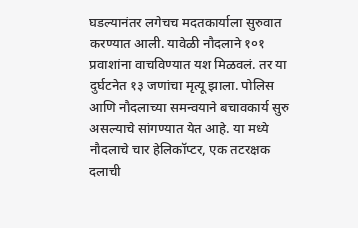घडल्यानंतर लगेचच मदतकार्याला सुरुवात करण्यात आली. यावेळी नौदलाने १०१ प्रवाशांना वाचविण्यात यश मिळवलं. तर या दुर्घटनेत १३ जणांचा मृत्यू झाला. पोलिस आणि नौदलाच्या समन्वयाने बचावकार्य सुरु असल्याचे सांगण्यात येत आहे. या मध्ये नौदलाचे चार हेलिकॉप्टर, एक तटरक्षक दलाची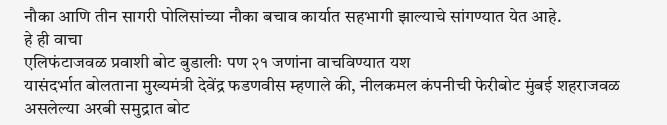नौका आणि तीन सागरी पोलिसांच्या नौका बचाव कार्यात सहभागी झाल्याचे सांगण्यात येत आहे.
हे ही वाचा
एलिफंटाजवळ प्रवाशी बोट बुडालीः पण २१ जणांना वाचविण्यात यश
यासंदर्भात बोलताना मुख्यमंत्री देवेंद्र फडणवीस म्हणाले की, नीलकमल कंपनीची फेरीबोट मुंबई शहराजवळ असलेल्या अरबी समुद्रात बोट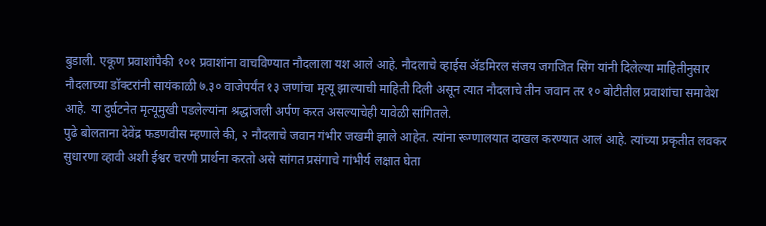बुडाली. एकूण प्रवाशांपैकी १०१ प्रवाशांना वाचविण्यात नौदलाला यश आले आहे. नौदलाचे व्हाईस ॲडमिरल संजय जगजित सिंग यांनी दिलेल्या माहितीनुसार नौदलाच्या डॉक्टरांनी सायंकाळी ७.३० वाजेपर्यंत १३ जणांचा मृत्यू झाल्याची माहिती दिली असून त्यात नौदलाचे तीन जवान तर १० बोटीतील प्रवाशांचा समावेश आहे. या दुर्घटनेत मृत्यूमुखी पडलेल्यांना श्रद्धांजली अर्पण करत असल्याचेही यावेळी सांगितले.
पुढे बोलताना देवेंद्र फडणवीस म्हणाले की, २ नौदलाचे जवान गंभीर जखमी झाले आहेत. त्यांना रूग्णालयात दाखल करण्यात आलं आहे. त्यांच्या प्रकृतीत लवकर सुधारणा व्हावी अशी ईश्वर चरणी प्रार्थना करतो असे सांगत प्रसंगाचे गांभीर्य लक्षात घेता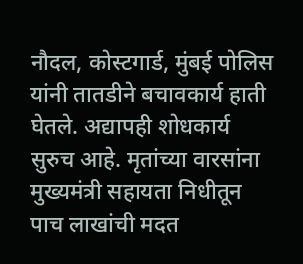नौदल, कोस्टगार्ड, मुंबई पोलिस यांनी तातडीने बचावकार्य हाती घेतले. अद्यापही शोधकार्य सुरुच आहे. मृतांच्या वारसांना मुख्यमंत्री सहायता निधीतून पाच लाखांची मदत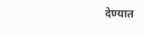देण्यात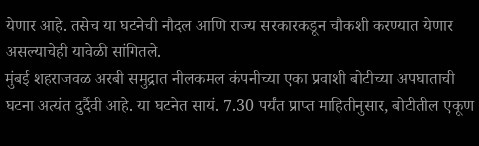येणार आहे. तसेच या घटनेची नौदल आणि राज्य सरकारकडून चौकशी करण्यात येणार असल्याचेही यावेळी सांगितले.
मुंबई शहराजवळ अरबी समुद्रात नीलकमल कंपनीच्या एका प्रवाशी बोटीच्या अपघाताची घटना अत्यंत दुर्दैवी आहे. या घटनेत सायं. 7.30 पर्यंत प्राप्त माहितीनुसार, बोटीतील एकूण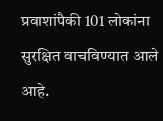प्रवाशांपैकी 101 लोकांना सुरक्षित वाचविण्यात आले आहे.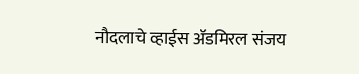नौदलाचे व्हाईस ॲडमिरल संजय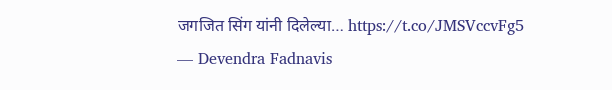जगजित सिंग यांनी दिलेल्या… https://t.co/JMSVccvFg5
— Devendra Fadnavis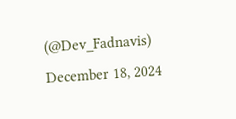(@Dev_Fadnavis) December 18, 2024